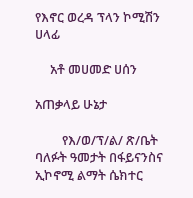የእኖር ወረዳ ፕላን ኮሚሽን ሀላፊ

     አቶ መሀመድ ሀሰን

አጠቃላይ ሁኔታ

         የእ/ወ/ፕ/ል/ ጽ/ቤት ባለፉት ዓመታት በፋይናንስና ኢኮኖሚ ልማት ሴክተር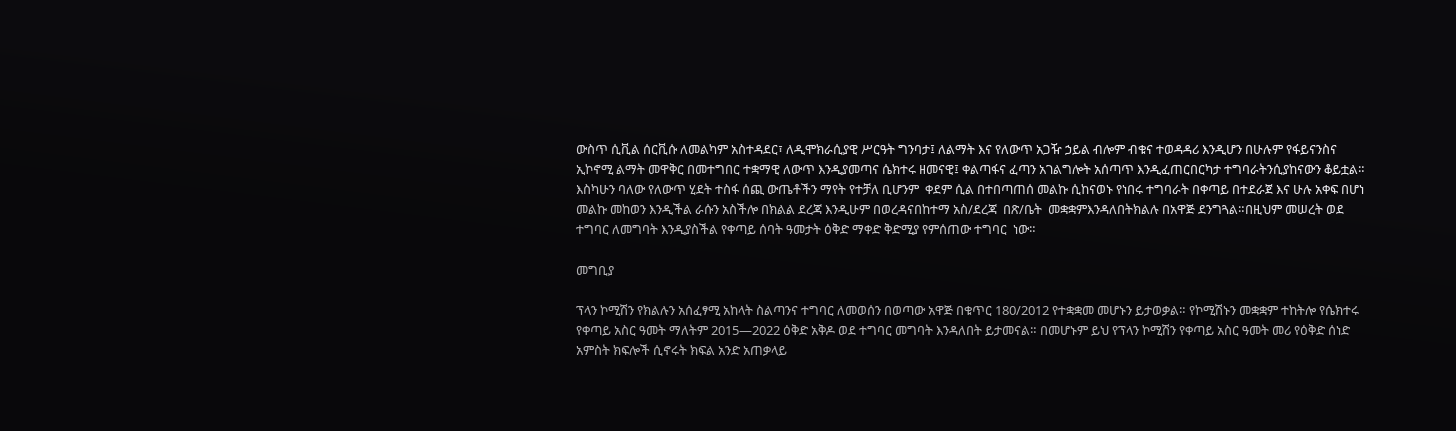ውስጥ ሲቪል ሰርቪሱ ለመልካም አስተዳደር፣ ለዲሞክራሲያዊ ሥርዓት ግንባታ፤ ለልማት እና የለውጥ አጋዥ ኃይል ብሎም ብቁና ተወዳዳሪ እንዲሆን በሁሉም የፋይናንስና ኢኮኖሚ ልማት መዋቅር በመተግበር ተቋማዊ ለውጥ እንዲያመጣና ሴክተሩ ዘመናዊ፤ ቀልጣፋና ፈጣን አገልግሎት አሰጣጥ እንዲፈጠርበርካታ ተግባራትንሲያከናውን ቆይቷል። እስካሁን ባለው የለውጥ ሂደት ተስፋ ሰጪ ውጤቶችን ማየት የተቻለ ቢሆንም  ቀደም ሲል በተበጣጠሰ መልኩ ሲከናወኑ የነበሩ ተግባራት በቀጣይ በተደራጀ እና ሁሉ አቀፍ በሆነ መልኩ መከወን እንዲችል ራሱን አስችሎ በክልል ደረጃ እንዲሁም በወረዳናበከተማ አስ/ደረጃ  በጽ/ቤት  መቋቋምእንዳለበትክልሉ በአዋጅ ደንግጓል።በዚህም መሠረት ወደ ተግባር ለመግባት እንዲያስችል የቀጣይ ሰባት ዓመታት ዕቅድ ማቀድ ቅድሚያ የምሰጠው ተግባር  ነው።

መግቢያ

ፕላን ኮሚሽን የክልሉን አሰፈፃሚ አከላት ስልጣንና ተግባር ለመወሰን በወጣው አዋጅ በቁጥር 180/2012 የተቋቋመ መሆኑን ይታወቃል። የኮሚሽኑን መቋቋም ተከትሎ የሴክተሩ የቀጣይ አስር ዓመት ማለትም 2015—2022 ዕቅድ አቅዶ ወደ ተግባር መግባት እንዳለበት ይታመናል። በመሆኑም ይህ የፕላን ኮሚሽን የቀጣይ አስር ዓመት መሪ የዕቅድ ሰነድ አምስት ክፍሎች ሲኖሩት ክፍል አንድ አጠቃላይ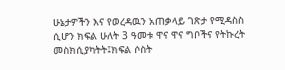ሁኔታዎችን እና የወረዳዉን አጠቃላይ ገጽታ የሚዳስስ ሲሆን ክፍል ሁለት 3 ዓመቱ ዋና ዋና ግቦችና የትኩረት መስክሲያካትት፤ክፍል ሶስት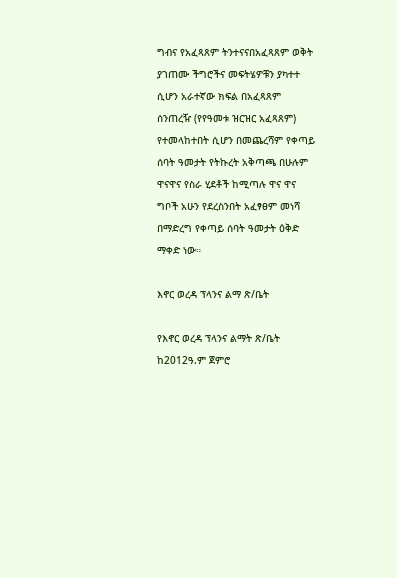ግብና የአፈጻጸም ትንተናናበአፈጻጸም ወቅት ያገጠሙ ችግሮችና መፍትሄዎቹን ያካተተ ሲሆን አራተኛው ክፍል በአፈጻጸም ሰንጠረዥ (የየዓመቱ ዝርዝር አፈጻጸም) የተመላከተበት ሲሆን በመጨረሻም የቀጣይ ሰባት ዓመታት የትኩረት አቅጣጫ በሁሉም ዋናዋና የስራ ሂደቶች ከሚጣሉ ዋና ዋና ግቦች አሁን የደረስንበት አፈፃፀም መነሻ በማድረግ የቀጣይ ሰባት ዓመታት ዕቅድ ማቀድ ነው።

እኖር ወረዳ ፕላንና ልማ ጽ/ቤት

የእኖር ወረዳ ፕላንና ልማት ጽ/ቤት ከ2012ዓ.ም ጀምሮ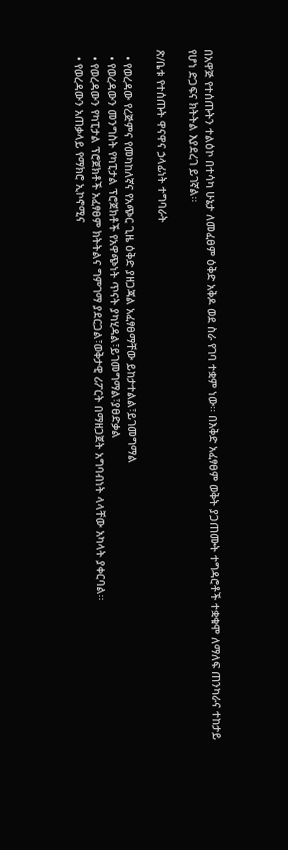በአዋጅ የተሰጡትን ተልዕኮ በተሳካ ሁኔታ ለመፈፀም ዕቅድ አቅዶ ወደ ስራ የገባ ተቋም ነው፡፡ በእቅድ አፈፃፀም ወቅት ያጋጠሙት ተግዳሮቶች ተቋቁሞ ለማለፍ ጠንካራና ተከታይ የሆነ ድጋፍና ክትትል እያደረገ ይገኛል፡፡

ጽ/ቤቱ የተሰጡት ዋናዋና ኃላፊነት ተግባራት

  • የወረዳው የረጅምና የመካከለኛና የአጭር ጊዜ ዕቅድ ያዘጋጃል አፈፃፀማቸው ይከታተልል፣ይገመግማል
  • የወረዳውን መንግስት የካፒታል ፕሮጀክቶች የአዋጭነት ጥናት ያካሂዳል፣ይገመግማል፣ያፀድቃል
  • የወረዳውን የካፒታል ፕሮጀክቶች አፈፃፀም ክትትልና ግምገማ ያደርጋል፣ወቅታዊ ሪፖርት በማዘጋጀት አግባብነት ላላቸው አካላት ያቀርባል፡፡
  • የወረዳውን አጠቃላይ የማክሮ ኢኮኖሚና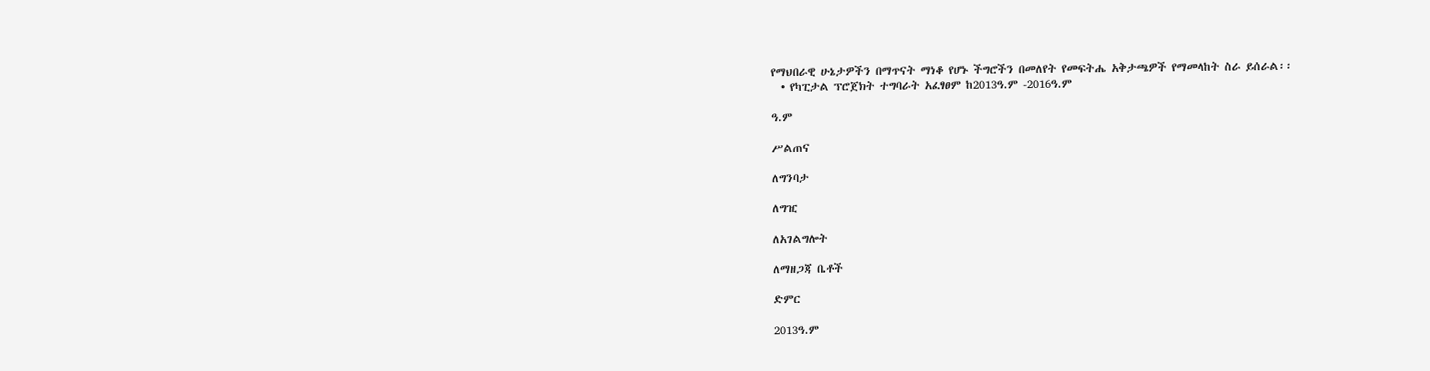የማህበራዊ ሁኔታዎችን በማጥናት ማነቆ የሆኑ ችግሮችን በመለየት የመፍትሔ አቅታጫዎች የማመላከት ስራ ይሰራል፡፡
  • የካፒታል ፕሮጀክት ተግባራት አፈፃፀም ከ2013ዓ.ም -2016ዓ.ም

ዓ.ም

ሥልጠና

ለግንባታ

ለግዢ

ለአገልግሎት

ለማዘጋጃ ቤቶች

ድምር

2013ዓ.ም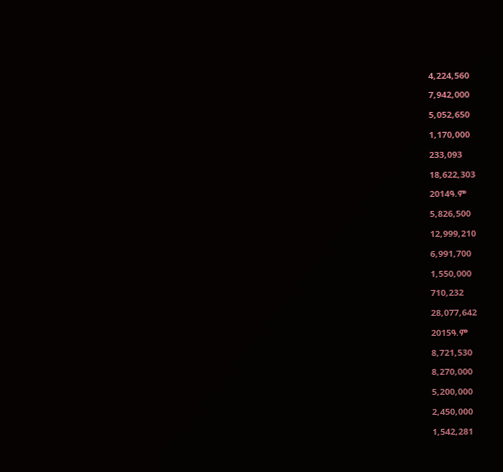4,224,560

7,942,000

5,052,650

1,170,000

233,093

18,622,303

2014ዓ.ም

5,826,500

12,999,210

6,991,700

1,550,000

710,232

28,077,642

2015ዓ.ም

8,721,530

8,270,000

5,200,000

2,450,000

1,542,281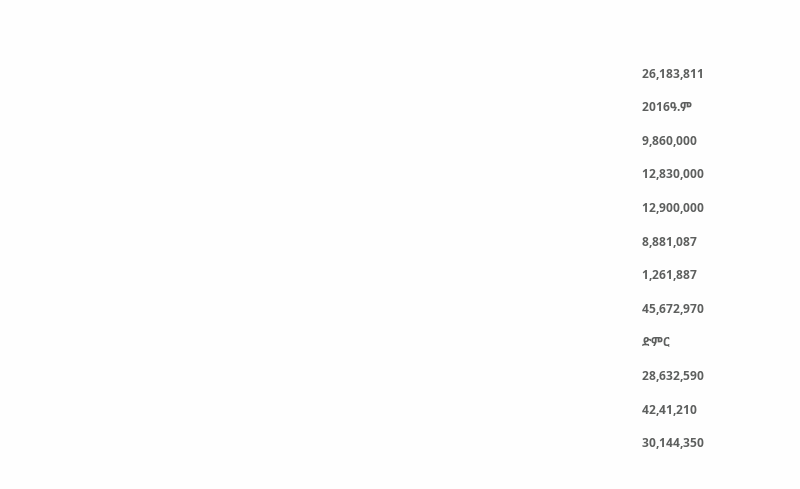26,183,811

2016ዓ.ም

9,860,000

12,830,000

12,900,000

8,881,087

1,261,887

45,672,970

ድምር

28,632,590

42,41,210

30,144,350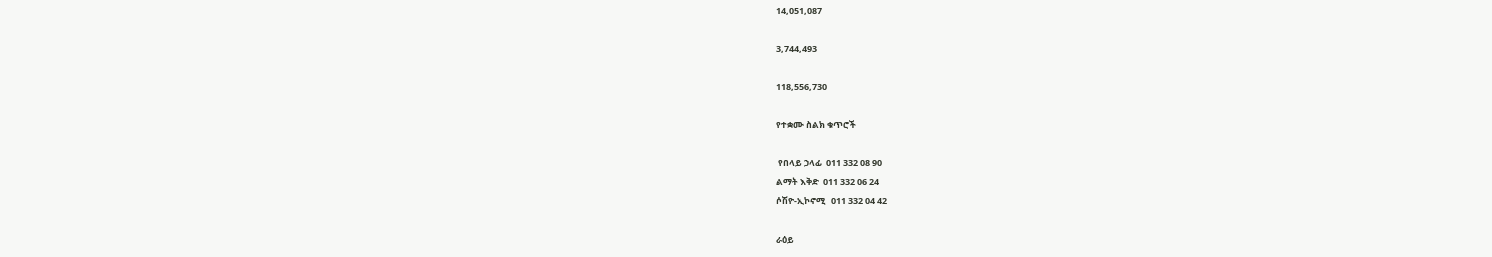14,051,087

3,744,493

118,556,730

የተቋሙ ስልክ ቁጥሮች

 የበላይ ኃላፊ  011 332 08 90
ልማት እቅድ  011 332 06 24
ሶሽዮ-ኢኮኖሚ   011 332 04 42

ራዕይ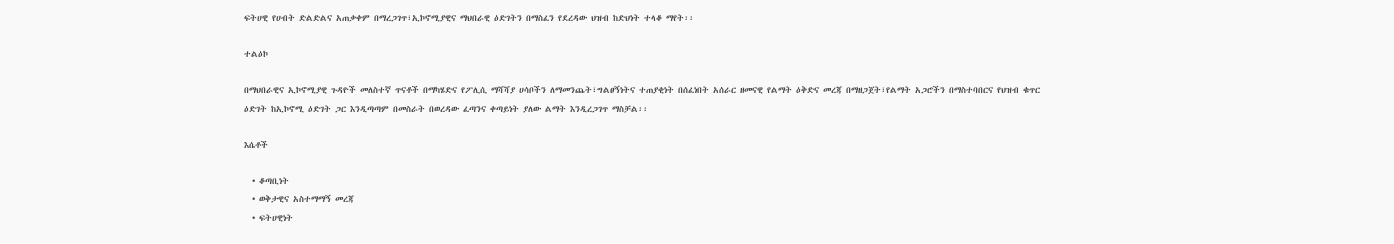ፍትሀዊ የሀብት ድልድልና አጠቃቀም በማረጋገጥ፣ኢኮኖሚያዊና ማህበራዊ ዕድገትን በማስፈን የደረዳው ህዝብ ከድህነት ተላቆ ማየት፡፡

ተልዕኮ

በማህበራዊና ኢኮኖሚያዊ ጉዳዮች መለስተኛ ጥናቶች በማካሄድና የፖሊሲ ማሻሻያ ሀሳቦችን ለማመንጨት፣ግልፀኝነትና ተጠያቂነት በሰፈነበት አሰራር ዘመናዊ የልማት ዕቅድና መረጃ በማዘጋጀት፣የልማት አጋሮችን በማስተባበርና የህዝብ ቁጥር ዕድገት ከኢኮኖሚ ዕድገት ጋር እንዲጣጣም በመስራት በወረዳው ፈጣንና ቀጣይነት ያለው ልማት እንዲረጋገጥ ማስቻል፡፡

እሴቶች

  • ቆጣቢነት
  • ወቅታዊና አስተማማኝ መረጃ
  • ፍትሀዊነት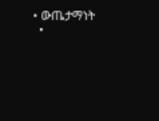• ውጤታማነት
  •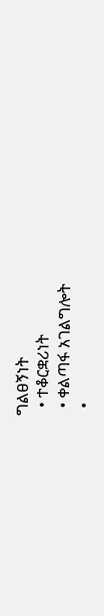ግልፀኝነት
  • ተቆርቋሪነት
  • ቀልጣፋ አገልግሎት
  •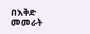በእቅድ መመራት